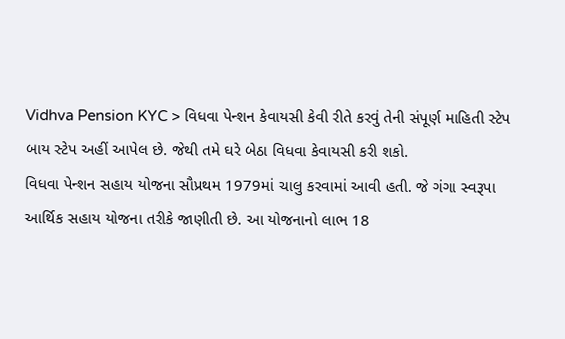Vidhva Pension KYC > વિધવા પેન્શન કેવાયસી કેવી રીતે કરવું તેની સંપૂર્ણ માહિતી સ્ટેપ બાય સ્ટેપ અહીં આપેલ છે. જેથી તમે ઘરે બેઠા વિધવા કેવાયસી કરી શકો.
વિધવા પેન્શન સહાય યોજના સૌપ્રથમ 1979માં ચાલુ કરવામાં આવી હતી. જે ગંગા સ્વરૂપા આર્થિક સહાય યોજના તરીકે જાણીતી છે. આ યોજનાનો લાભ 18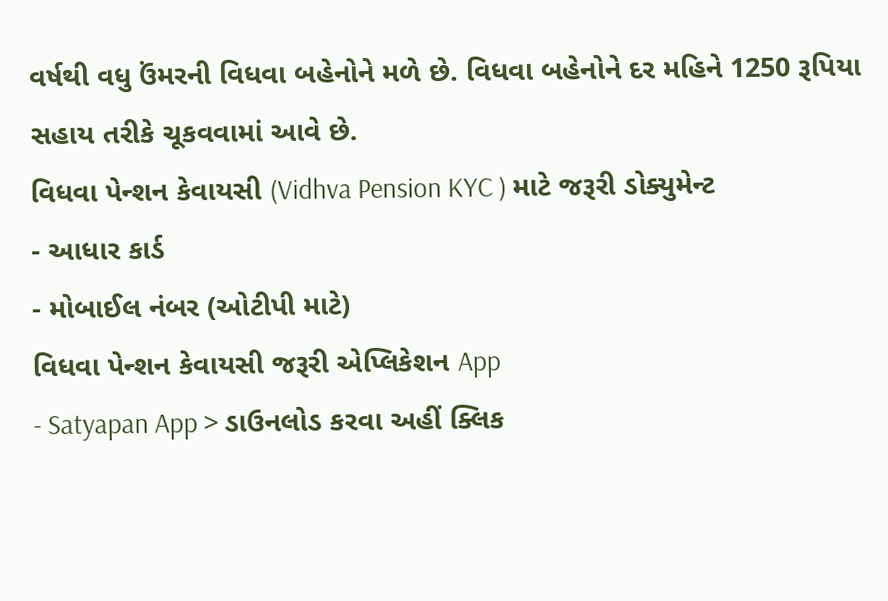વર્ષથી વધુ ઉંમરની વિધવા બહેનોને મળે છે. વિધવા બહેનોને દર મહિને 1250 રૂપિયા સહાય તરીકે ચૂકવવામાં આવે છે.
વિધવા પેન્શન કેવાયસી (Vidhva Pension KYC ) માટે જરૂરી ડોક્યુમેન્ટ
- આધાર કાર્ડ
- મોબાઈલ નંબર (ઓટીપી માટે)
વિધવા પેન્શન કેવાયસી જરૂરી એપ્લિકેશન App
- Satyapan App > ડાઉનલોડ કરવા અહીં ક્લિક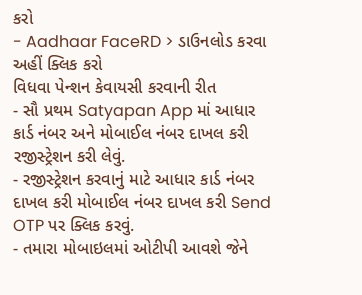કરો
- Aadhaar FaceRD > ડાઉનલોડ કરવા અહીં ક્લિક કરો
વિધવા પેન્શન કેવાયસી કરવાની રીત
- સૌ પ્રથમ Satyapan App માં આધાર કાર્ડ નંબર અને મોબાઈલ નંબર દાખલ કરી રજીસ્ટ્રેશન કરી લેવું.
- રજીસ્ટ્રેશન કરવાનું માટે આધાર કાર્ડ નંબર દાખલ કરી મોબાઈલ નંબર દાખલ કરી Send OTP પર ક્લિક કરવું.
- તમારા મોબાઇલમાં ઓટીપી આવશે જેને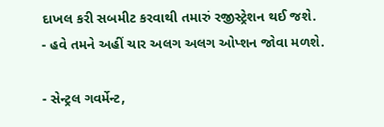દાખલ કરી સબમીટ કરવાથી તમારું રજીસ્ટ્રેશન થઈ જશે.
- હવે તમને અહીં ચાર અલગ અલગ ઓપ્શન જોવા મળશે.

- સેન્ટ્રલ ગવર્મેન્ટ,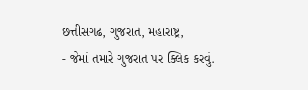છત્તીસગઢ, ગુજરાત, મહારાષ્ટ્ર,
- જેમાં તમારે ગુજરાત પર ક્લિક કરવું.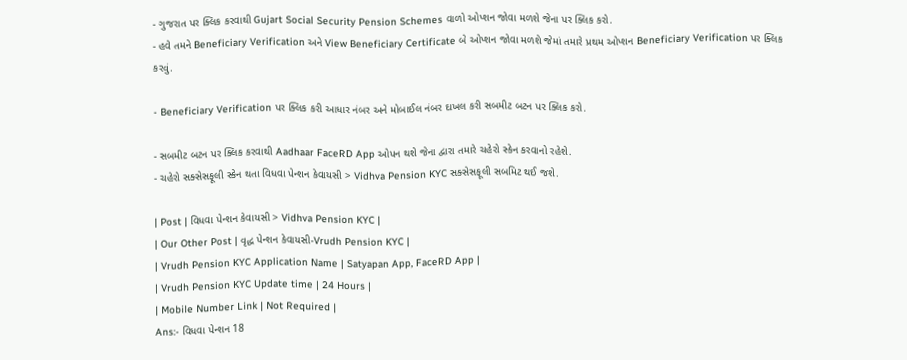- ગુજરાત પર ક્લિક કરવાથી Gujart Social Security Pension Schemes વાળો ઓપ્શન જોવા મળશે જેના પર ક્લિક કરો.
- હવે તમને Beneficiary Verification અને View Beneficiary Certificate બે ઓપ્શન જોવા મળશે જેમાં તમારે પ્રથમ ઓપ્શન Beneficiary Verification પર ક્લિક કરવું.

- Beneficiary Verification પર ક્લિક કરી આધાર નંબર અને મોબાઈલ નંબર દાખલ કરી સબમીટ બટન પર ક્લિક કરો.

- સબમીટ બટન પર ક્લિક કરવાથી Aadhaar FaceRD App ઓપન થશે જેના દ્વારા તમારે ચહેરો સ્કેન કરવાનો રહેશે.
- ચહેરો સક્સેસફૂલી સ્કેન થતા વિધવા પેન્શન કેવાયસી > Vidhva Pension KYC સક્સેસફૂલી સબમિટ થઈ જશે.

| Post | વિધવા પેન્શન કેવાયસી > Vidhva Pension KYC |
| Our Other Post | વૃદ્ધ પેન્શન કેવાયસી-Vrudh Pension KYC |
| Vrudh Pension KYC Application Name | Satyapan App, FaceRD App |
| Vrudh Pension KYC Update time | 24 Hours |
| Mobile Number Link | Not Required |
Ans:- વિધવા પેન્શન 18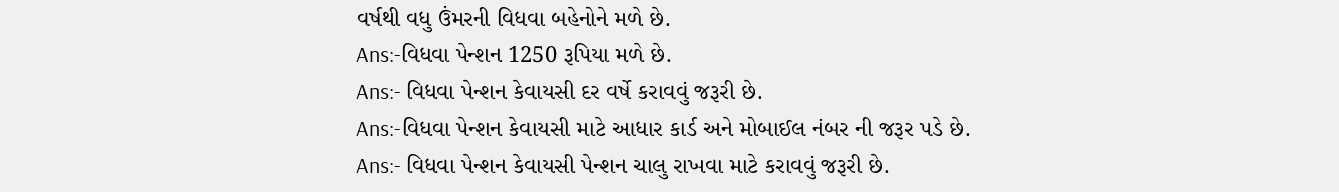વર્ષથી વધુ ઉંમરની વિધવા બહેનોને મળે છે.
Ans:-વિધવા પેન્શન 1250 રૂપિયા મળે છે.
Ans:- વિધવા પેન્શન કેવાયસી દર વર્ષે કરાવવું જરૂરી છે.
Ans:-વિધવા પેન્શન કેવાયસી માટે આધાર કાર્ડ અને મોબાઈલ નંબર ની જરૂર પડે છે.
Ans:- વિધવા પેન્શન કેવાયસી પેન્શન ચાલુ રાખવા માટે કરાવવું જરૂરી છે.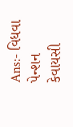Ans:- વિધવા પેન્શન કેવાયસી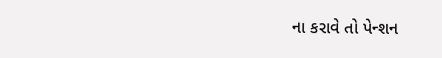ના કરાવે તો પેન્શન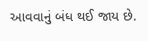આવવાનું બંધ થઈ જાય છે.